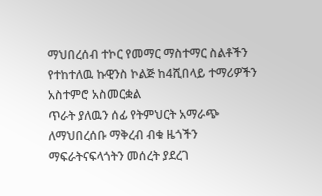ማህበረሰብ ተኮር የመማር ማስተማር ስልቶችን የተከተለዉ ኩዊንስ ኮልጅ ከ4ሺበላይ ተማሪዎችን አስተምሮ አስመርቋል
ጥራት ያለዉን ሰፊ የትምህርት አማራጭ ለማህበረሰቡ ማቅረብ ብቁ ዜጎችን ማፍራትናፍላጎትን መሰረት ያደረገ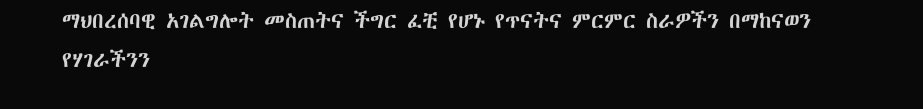ማህበረሰባዊ አገልግሎት መስጠትና ችግር ፈቺ የሆኑ የጥናትና ምርምር ስራዎችን በማከናወን የሃገራችንን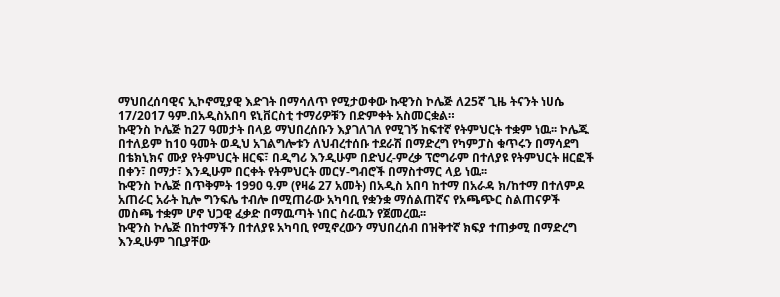ማህበረሰባዊና ኢኮኖሚያዊ እድገት በማሳለጥ የሚታወቀው ኩዊንስ ኮሌጅ ለ25ኛ ጊዜ ትናንት ነሀሴ 17/2017 ዓም.በአዲስአበባ ዩኒቨርስቲ ተማሪዎቹን በድምቀት አስመርቋል።
ኩዊንስ ኮሌጅ ከ27 ዓመታት በላይ ማህበረሰቡን እያገለገለ የሚገኝ ከፍተኛ የትምህርት ተቋም ነዉ፡፡ ኮሌጁ በተለይም ከ10 ዓመት ወዲህ አገልግሎቱን ለህብረተሰቡ ተደራሽ በማድረግ የካምፓስ ቁጥሩን በማሳደግ በቴክኒክና ሙያ የትምህርት ዘርፍ፣ በዲግሪ እንዲሁም በድህረ-ምረቃ ፕሮግራም በተለያዩ የትምህርት ዘርፎች በቀን፣ በማታ፣ እንዲሁም በርቀት የትምህርት መርሃ-ግብሮች በማስተማር ላይ ነዉ፡፡
ኩዊንስ ኮሌጅ በጥቅምት 1990 ዓ.ም (የዛሬ 27 አመት) በአዲስ አበባ ከተማ በአራዳ ክ/ከተማ በተለምዶ አጠራር አራት ኪሎ ግንፍሌ ተብሎ በሚጠራው አካባቢ የቋንቋ ማሰልጠኛና የአጫጭር ስልጠናዎች መስጫ ተቋም ሆኖ ህጋዊ ፈቃድ በማዉጣት ነበር ስራዉን የጀመረዉ፡፡
ኩዊንስ ኮሌጅ በከተማችን በተለያዩ አካባቢ የሚኖረውን ማህበረሰብ በዝቅተኛ ክፍያ ተጠቃሚ በማድረግ እንዲሁም ገቢያቸው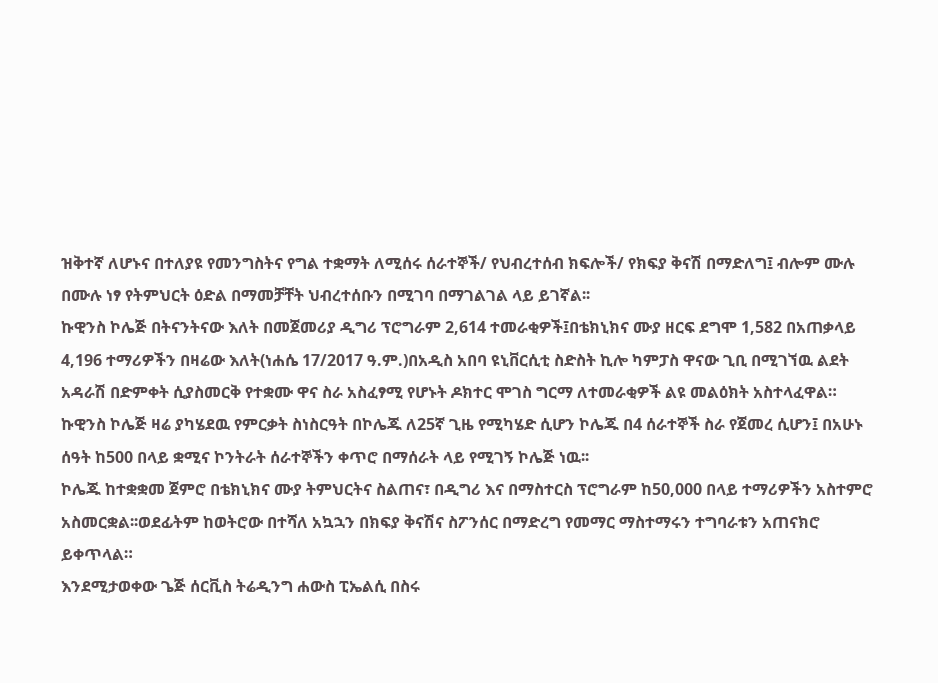ዝቅተኛ ለሆኑና በተለያዩ የመንግስትና የግል ተቋማት ለሚሰሩ ሰራተኞች/ የህብረተሰብ ክፍሎች/ የክፍያ ቅናሽ በማድለግ፤ ብሎም ሙሉ በሙሉ ነፃ የትምህርት ዕድል በማመቻቸት ህብረተሰቡን በሚገባ በማገልገል ላይ ይገኛል፡፡
ኩዊንስ ኮሌጅ በትናንትናው እለት በመጀመሪያ ዲግሪ ፕሮግራም 2,614 ተመራቂዎች፤በቴክኒክና ሙያ ዘርፍ ደግሞ 1,582 በአጠቃላይ 4,196 ተማሪዎችን በዛሬው እለት(ነሐሴ 17/2017 ዓ.ም.)በአዲስ አበባ ዩኒቨርሲቲ ስድስት ኪሎ ካምፓስ ዋናው ጊቢ በሚገኘዉ ልደት አዳራሽ በድምቀት ሲያስመርቅ የተቋሙ ዋና ስራ አስፈፃሚ የሆኑት ዶክተር ሞገስ ግርማ ለተመራቂዎች ልዩ መልዕክት አስተላፈዋል።
ኩዊንስ ኮሌጅ ዛሬ ያካሄደዉ የምርቃት ስነስርዓት በኮሌጁ ለ25ኛ ጊዜ የሚካሄድ ሲሆን ኮሌጁ በ4 ሰራተኞች ስራ የጀመረ ሲሆን፤ በአሁኑ ሰዓት ከ500 በላይ ቋሚና ኮንትራት ሰራተኞችን ቀጥሮ በማሰራት ላይ የሚገኝ ኮሌጅ ነዉ፡፡
ኮሌጁ ከተቋቋመ ጀምሮ በቴክኒክና ሙያ ትምህርትና ስልጠና፣ በዲግሪ እና በማስተርስ ፕሮግራም ከ50,000 በላይ ተማሪዎችን አስተምሮ አስመርቋል፡፡ወደፊትም ከወትሮው በተሻለ አኳኋን በክፍያ ቅናሽና ስፖንሰር በማድረግ የመማር ማስተማሩን ተግባራቱን አጠናክሮ ይቀጥላል።
እንደሚታወቀው ጌጅ ሰርቪስ ትሬዲንግ ሐውስ ፒኤልሲ በስሩ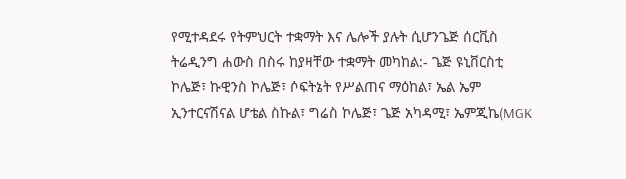የሚተዳደሩ የትምህርት ተቋማት እና ሌሎች ያሉት ሲሆንጌጅ ሰርቪስ ትሬዲንግ ሐውስ በስሩ ከያዛቸው ተቋማት መካከል:- ጌጅ ዩኒቨርስቲ ኮሌጅ፣ ኩዊንስ ኮሌጅ፣ ሶፍትኔት የሥልጠና ማዕከል፣ ኤል ኤም ኢንተርናሽናል ሆቴል ስኩል፣ ግሬስ ኮሌጅ፣ ጌጅ አካዳሚ፣ ኤምጂኬ(MGK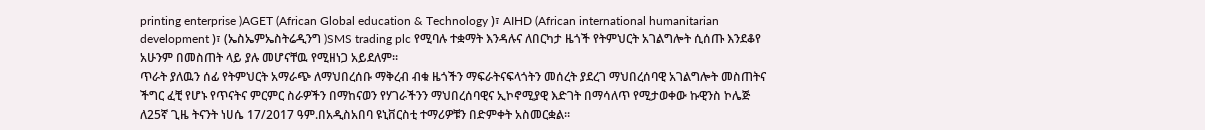printing enterprise )AGET (African Global education & Technology )፣ AIHD (African international humanitarian development )፣ (ኤስኤምኤስትሬዲንግ )SMS trading plc የሚባሉ ተቋማት እንዳሉና ለበርካታ ዜጎች የትምህርት አገልግሎት ሲሰጡ እንደቆየ አሁንም በመስጠት ላይ ያሉ መሆናቸዉ የሚዘነጋ አይደለም።
ጥራት ያለዉን ሰፊ የትምህርት አማራጭ ለማህበረሰቡ ማቅረብ ብቁ ዜጎችን ማፍራትናፍላጎትን መሰረት ያደረገ ማህበረሰባዊ አገልግሎት መስጠትና ችግር ፈቺ የሆኑ የጥናትና ምርምር ስራዎችን በማከናወን የሃገራችንን ማህበረሰባዊና ኢኮኖሚያዊ እድገት በማሳለጥ የሚታወቀው ኩዊንስ ኮሌጅ ለ25ኛ ጊዜ ትናንት ነሀሴ 17/2017 ዓም.በአዲስአበባ ዩኒቨርስቲ ተማሪዎቹን በድምቀት አስመርቋል።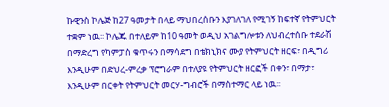ኩዊንስ ኮሌጅ ከ27 ዓመታት በላይ ማህበረሰቡን እያገለገለ የሚገኝ ከፍተኛ የትምህርት ተቋም ነዉ፡፡ ኮሌጁ በተለይም ከ10 ዓመት ወዲህ አገልግሎቱን ለህብረተሰቡ ተደራሽ በማድረግ የካምፓስ ቁጥሩን በማሳደግ በቴክኒክና ሙያ የትምህርት ዘርፍ፣ በዲግሪ እንዲሁም በድህረ-ምረቃ ፕሮግራም በተለያዩ የትምህርት ዘርፎች በቀን፣ በማታ፣ እንዲሁም በርቀት የትምህርት መርሃ-ግብሮች በማስተማር ላይ ነዉ፡፡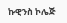ኩዊንስ ኮሌጅ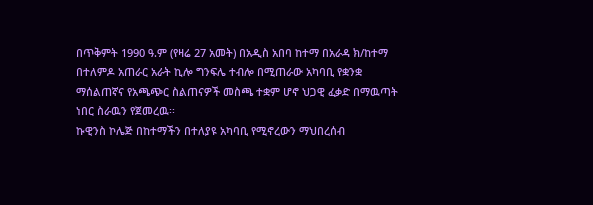በጥቅምት 1990 ዓ.ም (የዛሬ 27 አመት) በአዲስ አበባ ከተማ በአራዳ ክ/ከተማ በተለምዶ አጠራር አራት ኪሎ ግንፍሌ ተብሎ በሚጠራው አካባቢ የቋንቋ ማሰልጠኛና የአጫጭር ስልጠናዎች መስጫ ተቋም ሆኖ ህጋዊ ፈቃድ በማዉጣት ነበር ስራዉን የጀመረዉ፡፡
ኩዊንስ ኮሌጅ በከተማችን በተለያዩ አካባቢ የሚኖረውን ማህበረሰብ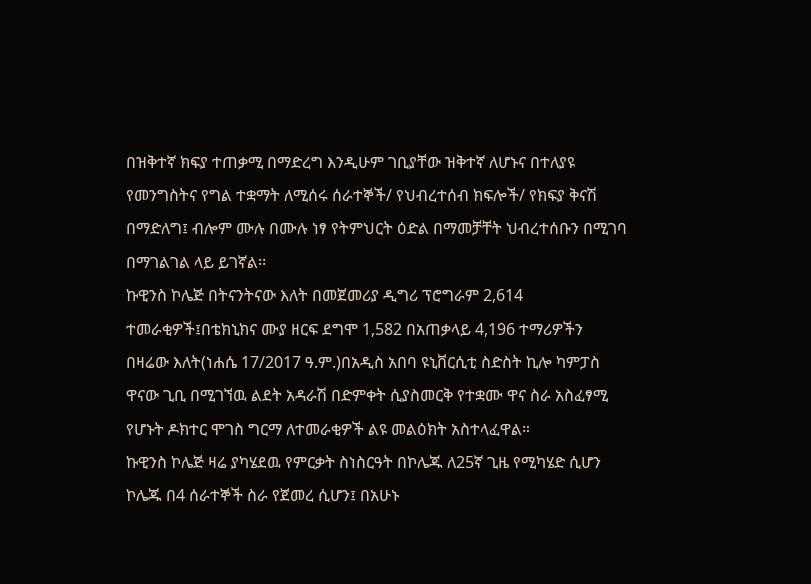በዝቅተኛ ክፍያ ተጠቃሚ በማድረግ እንዲሁም ገቢያቸው ዝቅተኛ ለሆኑና በተለያዩ የመንግስትና የግል ተቋማት ለሚሰሩ ሰራተኞች/ የህብረተሰብ ክፍሎች/ የክፍያ ቅናሽ በማድለግ፤ ብሎም ሙሉ በሙሉ ነፃ የትምህርት ዕድል በማመቻቸት ህብረተሰቡን በሚገባ በማገልገል ላይ ይገኛል፡፡
ኩዊንስ ኮሌጅ በትናንትናው እለት በመጀመሪያ ዲግሪ ፕሮግራም 2,614 ተመራቂዎች፤በቴክኒክና ሙያ ዘርፍ ደግሞ 1,582 በአጠቃላይ 4,196 ተማሪዎችን በዛሬው እለት(ነሐሴ 17/2017 ዓ.ም.)በአዲስ አበባ ዩኒቨርሲቲ ስድስት ኪሎ ካምፓስ ዋናው ጊቢ በሚገኘዉ ልደት አዳራሽ በድምቀት ሲያስመርቅ የተቋሙ ዋና ስራ አስፈፃሚ የሆኑት ዶክተር ሞገስ ግርማ ለተመራቂዎች ልዩ መልዕክት አስተላፈዋል።
ኩዊንስ ኮሌጅ ዛሬ ያካሄደዉ የምርቃት ስነስርዓት በኮሌጁ ለ25ኛ ጊዜ የሚካሄድ ሲሆን ኮሌጁ በ4 ሰራተኞች ስራ የጀመረ ሲሆን፤ በአሁኑ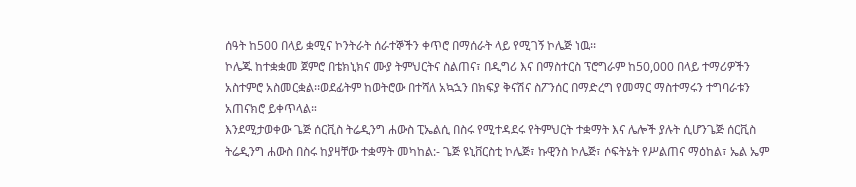ሰዓት ከ500 በላይ ቋሚና ኮንትራት ሰራተኞችን ቀጥሮ በማሰራት ላይ የሚገኝ ኮሌጅ ነዉ፡፡
ኮሌጁ ከተቋቋመ ጀምሮ በቴክኒክና ሙያ ትምህርትና ስልጠና፣ በዲግሪ እና በማስተርስ ፕሮግራም ከ50,000 በላይ ተማሪዎችን አስተምሮ አስመርቋል፡፡ወደፊትም ከወትሮው በተሻለ አኳኋን በክፍያ ቅናሽና ስፖንሰር በማድረግ የመማር ማስተማሩን ተግባራቱን አጠናክሮ ይቀጥላል።
እንደሚታወቀው ጌጅ ሰርቪስ ትሬዲንግ ሐውስ ፒኤልሲ በስሩ የሚተዳደሩ የትምህርት ተቋማት እና ሌሎች ያሉት ሲሆንጌጅ ሰርቪስ ትሬዲንግ ሐውስ በስሩ ከያዛቸው ተቋማት መካከል:- ጌጅ ዩኒቨርስቲ ኮሌጅ፣ ኩዊንስ ኮሌጅ፣ ሶፍትኔት የሥልጠና ማዕከል፣ ኤል ኤም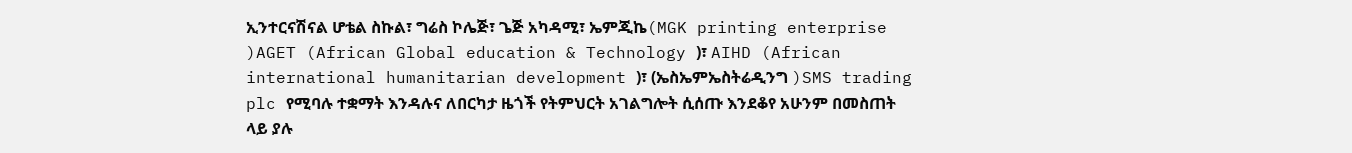ኢንተርናሽናል ሆቴል ስኩል፣ ግሬስ ኮሌጅ፣ ጌጅ አካዳሚ፣ ኤምጂኬ(MGK printing enterprise )AGET (African Global education & Technology )፣ AIHD (African international humanitarian development )፣ (ኤስኤምኤስትሬዲንግ )SMS trading plc የሚባሉ ተቋማት እንዳሉና ለበርካታ ዜጎች የትምህርት አገልግሎት ሲሰጡ እንደቆየ አሁንም በመስጠት ላይ ያሉ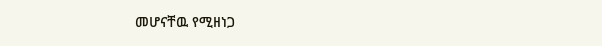መሆናቸዉ የሚዘነጋ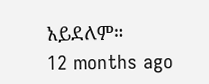አይደለም።
12 months ago